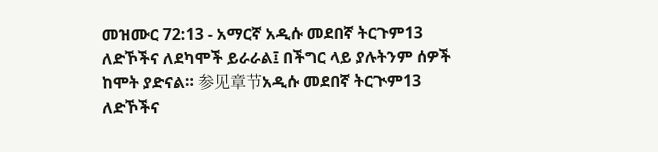መዝሙር 72:13 - አማርኛ አዲሱ መደበኛ ትርጉም13 ለድኾችና ለደካሞች ይራራል፤ በችግር ላይ ያሉትንም ሰዎች ከሞት ያድናል። 参见章节አዲሱ መደበኛ ትርጒም13 ለድኾችና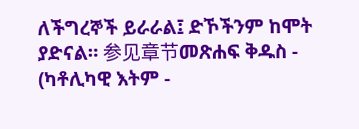ለችግረኞች ይራራል፤ ድኾችንም ከሞት ያድናል። 参见章节መጽሐፍ ቅዱስ - (ካቶሊካዊ እትም -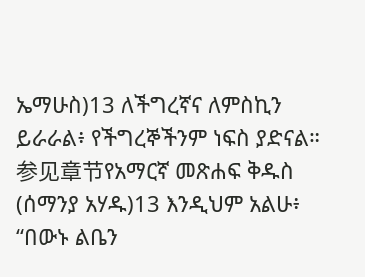ኤማሁስ)13 ለችግረኛና ለምስኪን ይራራል፥ የችግረኞችንም ነፍስ ያድናል። 参见章节የአማርኛ መጽሐፍ ቅዱስ (ሰማንያ አሃዱ)13 እንዲህም አልሁ፥ “በውኑ ልቤን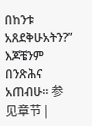በከንቱ አጸደቅሁአትን?” እጆቼንም በንጽሕና አጠብሁ። 参见章节 |